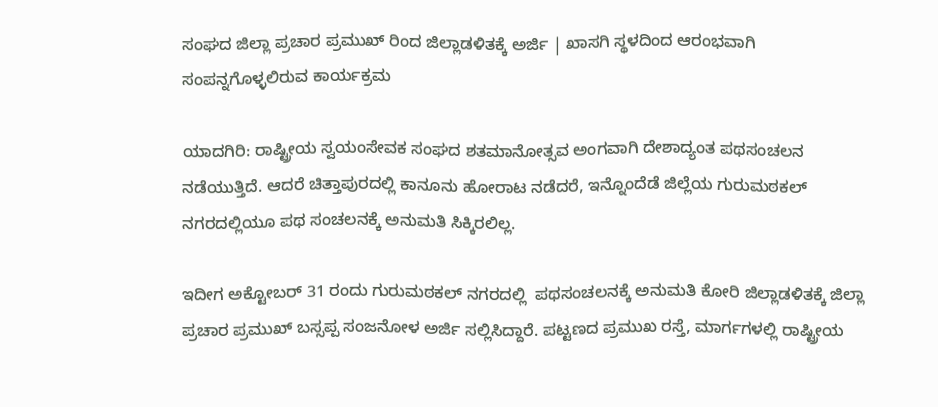ಸಂಘದ ಜಿಲ್ಲಾ ಪ್ರಚಾರ ಪ್ರಮುಖ್ ರಿಂದ ಜಿಲ್ಲಾಡಳಿತಕ್ಕೆ ಅರ್ಜಿ | ಖಾಸಗಿ ಸ್ಥಳದಿಂದ ಆರಂಭವಾಗಿ ಸಂಪನ್ನಗೊಳ್ಳಲಿರುವ ಕಾರ್ಯಕ್ರಮ

ಯಾದಗಿರಿ: ರಾಷ್ಟ್ರೀಯ ಸ್ವಯಂಸೇವಕ ಸಂಘದ ಶತಮಾನೋತ್ಸವ ಅಂಗವಾಗಿ ದೇಶಾದ್ಯಂತ ಪಥಸಂಚಲನ ನಡೆಯುತ್ತಿದೆ. ಆದರೆ ಚಿತ್ತಾಪುರದಲ್ಲಿ ಕಾನೂನು ಹೋರಾಟ ನಡೆದರೆ, ಇನ್ನೊಂದೆಡೆ ಜಿಲ್ಲೆಯ ಗುರುಮಠಕಲ್ ನಗರದಲ್ಲಿಯೂ ಪಥ ಸಂಚಲನಕ್ಕೆ ಅನುಮತಿ ಸಿಕ್ಕಿರಲಿಲ್ಲ.

ಇದೀಗ ಅಕ್ಟೋಬರ್ 31 ರಂದು ಗುರುಮಠಕಲ್ ನಗರದಲ್ಲಿ  ಪಥಸಂಚಲನಕ್ಕೆ ಅನುಮತಿ ಕೋರಿ ಜಿಲ್ಲಾಡಳಿತಕ್ಕೆ ಜಿಲ್ಲಾ ಪ್ರಚಾರ ಪ್ರಮುಖ್ ಬಸ್ಸಪ್ಪ ಸಂಜನೋಳ ಅರ್ಜಿ ಸಲ್ಲಿಸಿದ್ದಾರೆ. ಪಟ್ಟಣದ ಪ್ರಮುಖ ರಸ್ತೆ, ಮಾರ್ಗಗಳಲ್ಲಿ ರಾಷ್ಟ್ರೀಯ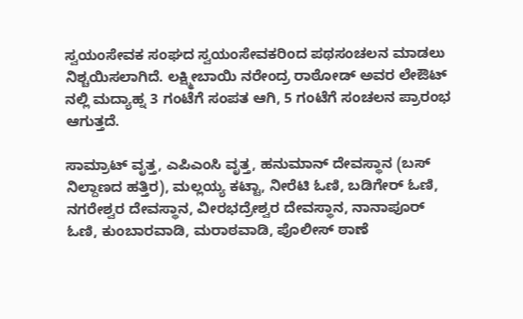ಸ್ವಯಂಸೇವಕ ಸಂಘದ ಸ್ವಯಂಸೇವಕರಿಂದ ಪಥಸಂಚಲನ ಮಾಡಲು ನಿಶ್ಚಯಿಸಲಾಗಿದೆ. ಲಕ್ಷ್ಮೀಬಾಯಿ ನರೇಂದ್ರ ರಾಠೋಡ್ ಅವರ ಲೇಔಟ್ ನಲ್ಲಿ ಮದ್ಯಾಹ್ನ 3 ಗಂಟೆಗೆ ಸಂಪತ ಆಗಿ, 5 ಗಂಟೆಗೆ ಸಂಚಲನ ಪ್ರಾರಂಭ ಆಗುತ್ತದೆ.

ಸಾಮ್ರಾಟ್ ವೃತ್ತ, ಎಪಿಎಂಸಿ ವೃತ್ತ, ಹನುಮಾನ್ ದೇವಸ್ಥಾನ (ಬಸ್ ನಿಲ್ದಾಣದ ಹತ್ತಿರ), ಮಲ್ಲಯ್ಯ ಕಟ್ಟಾ, ನೀರೆಟಿ ಓಣಿ, ಬಡಿಗೇರ್ ಓಣಿ, ನಗರೇಶ್ವರ ದೇವಸ್ಥಾನ, ವೀರಭದ್ರೇಶ್ವರ ದೇವಸ್ಥಾನ, ನಾನಾಪೂರ್ ಓಣಿ, ಕುಂಬಾರವಾಡಿ, ಮರಾಠವಾಡಿ, ಪೊಲೀಸ್ ಠಾಣೆ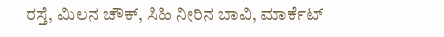ರಸ್ತೆ, ಮಿಲನ ಚೌಕ್, ಸಿಹಿ ನೀರಿನ ಬಾವಿ, ಮಾರ್ಕೆಟ್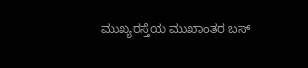ಮುಖ್ಯರಸ್ತೆಯ ಮುಖಾಂತರ ಬಸ್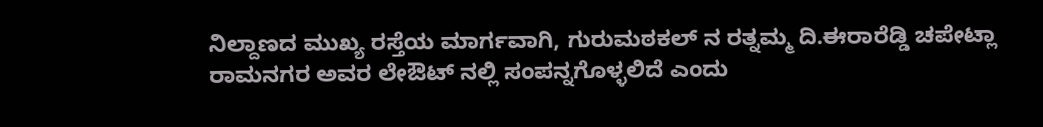ನಿಲ್ದಾಣದ ಮುಖ್ಯ ರಸ್ತೆಯ ಮಾರ್ಗವಾಗಿ, ಗುರುಮಠಕಲ್ ನ ರತ್ನಮ್ಮ ದಿ.ಈರಾರೆಡ್ಡಿ ಚಪೇಟ್ಲಾ ರಾಮನಗರ ಅವರ ಲೇಔಟ್ ನಲ್ಲಿ ಸಂಪನ್ನಗೊಳ್ಳಲಿದೆ ಎಂದು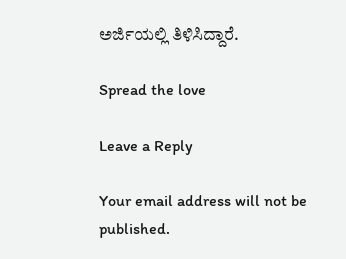ಅರ್ಜಿಯಲ್ಲಿ ತಿಳಿಸಿದ್ದಾರೆ.

Spread the love

Leave a Reply

Your email address will not be published.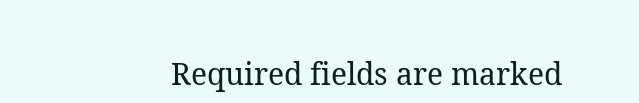Required fields are marked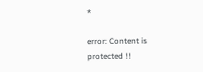*

error: Content is protected !!